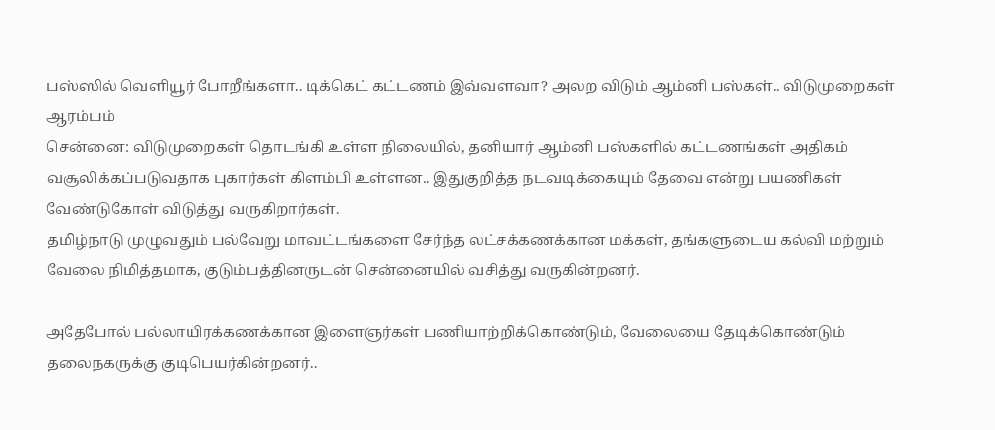பஸ்ஸில் வெளியூர் போறீங்களா.. டிக்கெட் கட்டணம் இவ்வளவா? அலற விடும் ஆம்னி பஸ்கள்.. விடுமுறைகள் ஆரம்பம்
சென்னை: விடுமுறைகள் தொடங்கி உள்ள நிலையில், தனியார் ஆம்னி பஸ்களில் கட்டணங்கள் அதிகம் வசூலிக்கப்படுவதாக புகார்கள் கிளம்பி உள்ளன.. இதுகுறித்த நடவடிக்கையும் தேவை என்று பயணிகள் வேண்டுகோள் விடுத்து வருகிறார்கள்.
தமிழ்நாடு முழுவதும் பல்வேறு மாவட்டங்களை சேர்ந்த லட்சக்கணக்கான மக்கள், தங்களுடைய கல்வி மற்றும் வேலை நிமித்தமாக, குடும்பத்தினருடன் சென்னையில் வசித்து வருகின்றனர்.

அதேபோல் பல்லாயிரக்கணக்கான இளைஞர்கள் பணியாற்றிக்கொண்டும், வேலையை தேடிக்கொண்டும் தலைநகருக்கு குடிபெயர்கின்றனர்..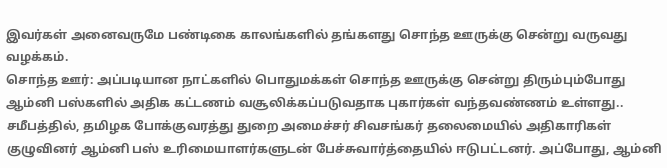இவர்கள் அனைவருமே பண்டிகை காலங்களில் தங்களது சொந்த ஊருக்கு சென்று வருவது வழக்கம்.
சொந்த ஊர்: அப்படியான நாட்களில் பொதுமக்கள் சொந்த ஊருக்கு சென்று திரும்பும்போது ஆம்னி பஸ்களில் அதிக கட்டணம் வசூலிக்கப்படுவதாக புகார்கள் வந்தவண்ணம் உள்ளது.. சமீபத்தில், தமிழக போக்குவரத்து துறை அமைச்சர் சிவசங்கர் தலைமையில் அதிகாரிகள் குழுவினர் ஆம்னி பஸ் உரிமையாளர்களுடன் பேச்சுவார்த்தையில் ஈடுபட்டனர். அப்போது, ஆம்னி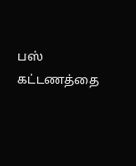பஸ் கட்டணத்தை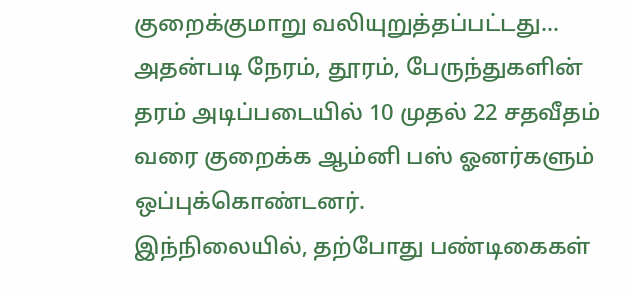குறைக்குமாறு வலியுறுத்தப்பட்டது... அதன்படி நேரம், தூரம், பேருந்துகளின் தரம் அடிப்படையில் 10 முதல் 22 சதவீதம் வரை குறைக்க ஆம்னி பஸ் ஓனர்களும் ஒப்புக்கொண்டனர்.
இந்நிலையில், தற்போது பண்டிகைகள்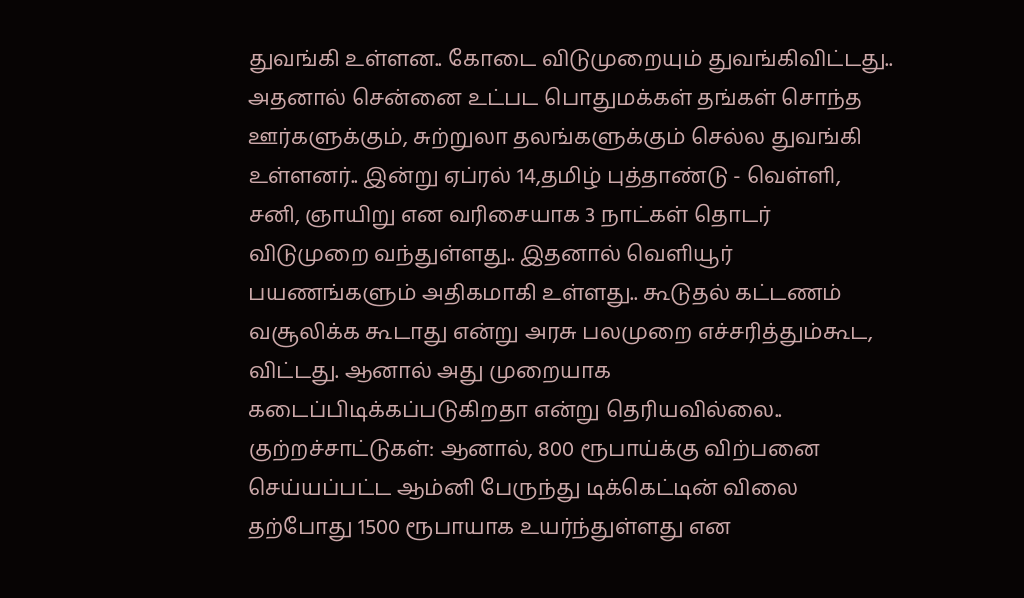துவங்கி உள்ளன.. கோடை விடுமுறையும் துவங்கிவிட்டது.. அதனால் சென்னை உட்பட பொதுமக்கள் தங்கள் சொந்த ஊர்களுக்கும், சுற்றுலா தலங்களுக்கும் செல்ல துவங்கி உள்ளனர்.. இன்று ஏப்ரல் 14,தமிழ் புத்தாண்டு - வெள்ளி, சனி, ஞாயிறு என வரிசையாக 3 நாட்கள் தொடர் விடுமுறை வந்துள்ளது.. இதனால் வெளியூர் பயணங்களும் அதிகமாகி உள்ளது.. கூடுதல் கட்டணம் வசூலிக்க கூடாது என்று அரசு பலமுறை எச்சரித்தும்கூட, விட்டது. ஆனால் அது முறையாக கடைப்பிடிக்கப்படுகிறதா என்று தெரியவில்லை..
குற்றச்சாட்டுகள்: ஆனால், 800 ரூபாய்க்கு விற்பனை செய்யப்பட்ட ஆம்னி பேருந்து டிக்கெட்டின் விலை தற்போது 1500 ரூபாயாக உயர்ந்துள்ளது என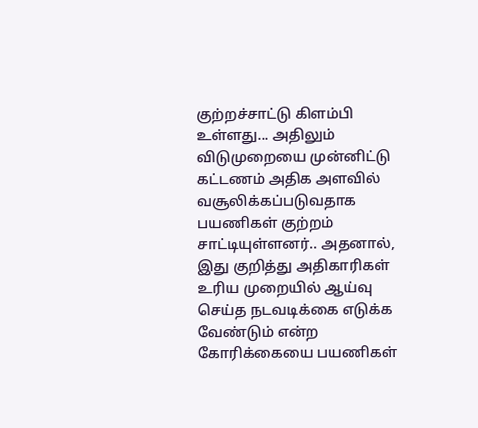குற்றச்சாட்டு கிளம்பி உள்ளது... அதிலும் விடுமுறையை முன்னிட்டு கட்டணம் அதிக அளவில் வசூலிக்கப்படுவதாக பயணிகள் குற்றம் சாட்டியுள்ளனர்.. அதனால், இது குறித்து அதிகாரிகள் உரிய முறையில் ஆய்வு செய்த நடவடிக்கை எடுக்க வேண்டும் என்ற கோரிக்கையை பயணிகள்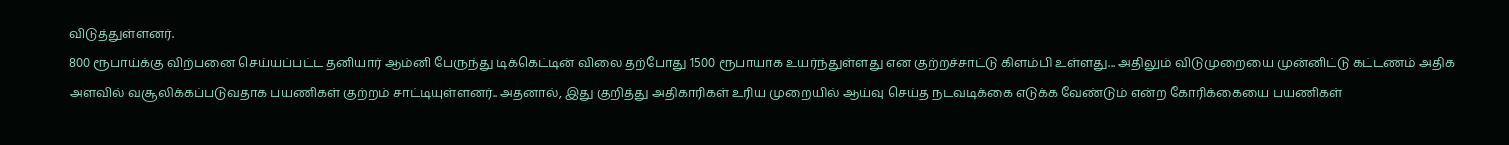விடுத்துள்ளனர்.
800 ரூபாய்க்கு விற்பனை செய்யப்பட்ட தனியார் ஆம்னி பேருந்து டிக்கெட்டின் விலை தற்போது 1500 ரூபாயாக உயர்ந்துள்ளது என குற்றச்சாட்டு கிளம்பி உள்ளது... அதிலும் விடுமுறையை முன்னிட்டு கட்டணம் அதிக அளவில் வசூலிக்கப்படுவதாக பயணிகள் குற்றம் சாட்டியுள்ளனர்.. அதனால், இது குறித்து அதிகாரிகள் உரிய முறையில் ஆய்வு செய்த நடவடிக்கை எடுக்க வேண்டும் என்ற கோரிக்கையை பயணிகள்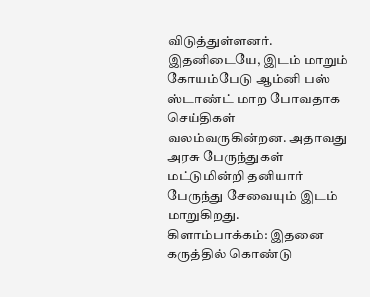விடுத்துள்ளனர். இதனிடையே, இடம் மாறும் கோயம்பேடு ஆம்னி பஸ் ஸ்டாண்ட் மாற போவதாக செய்திகள் வலம்வருகின்றன. அதாவது அரசு பேருந்துகள் மட்டுமின்றி தனியார் பேருந்து சேவையும் இடம் மாறுகிறது.
கிளாம்பாக்கம்: இதனை கருத்தில் கொண்டு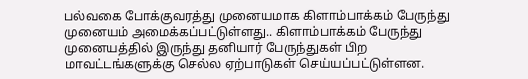பல்வகை போக்குவரத்து முனையமாக கிளாம்பாக்கம் பேருந்து முனையம் அமைக்கப்பட்டுள்ளது.. கிளாம்பாக்கம் பேருந்து முனையத்தில் இருந்து தனியார் பேருந்துகள் பிற மாவட்டங்களுக்கு செல்ல ஏற்பாடுகள் செய்யப்பட்டுள்ளன.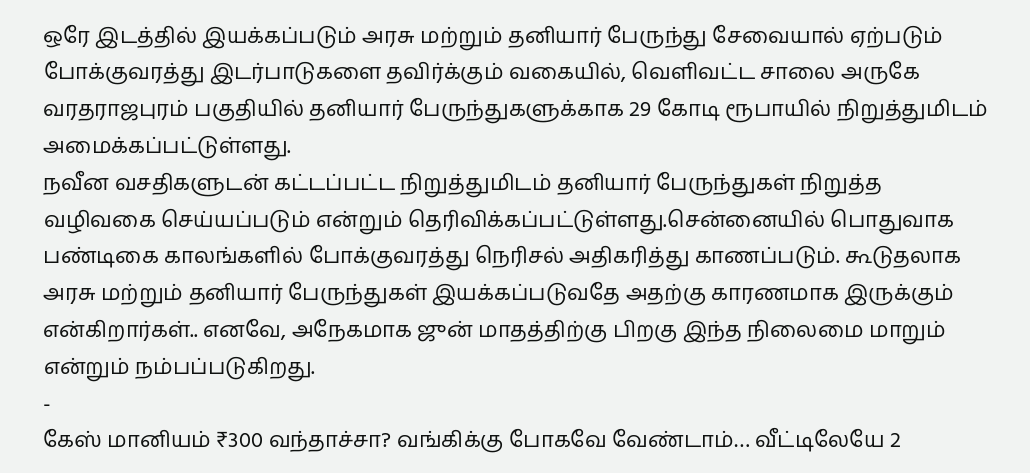ஒரே இடத்தில் இயக்கப்படும் அரசு மற்றும் தனியார் பேருந்து சேவையால் ஏற்படும் போக்குவரத்து இடர்பாடுகளை தவிர்க்கும் வகையில், வெளிவட்ட சாலை அருகே வரதராஜபுரம் பகுதியில் தனியார் பேருந்துகளுக்காக 29 கோடி ரூபாயில் நிறுத்துமிடம் அமைக்கப்பட்டுள்ளது.
நவீன வசதிகளுடன் கட்டப்பட்ட நிறுத்துமிடம் தனியார் பேருந்துகள் நிறுத்த வழிவகை செய்யப்படும் என்றும் தெரிவிக்கப்பட்டுள்ளது.சென்னையில் பொதுவாக பண்டிகை காலங்களில் போக்குவரத்து நெரிசல் அதிகரித்து காணப்படும். கூடுதலாக அரசு மற்றும் தனியார் பேருந்துகள் இயக்கப்படுவதே அதற்கு காரணமாக இருக்கும் என்கிறார்கள்.. எனவே, அநேகமாக ஜுன் மாதத்திற்கு பிறகு இந்த நிலைமை மாறும் என்றும் நம்பப்படுகிறது.
-
கேஸ் மானியம் ₹300 வந்தாச்சா? வங்கிக்கு போகவே வேண்டாம்… வீட்டிலேயே 2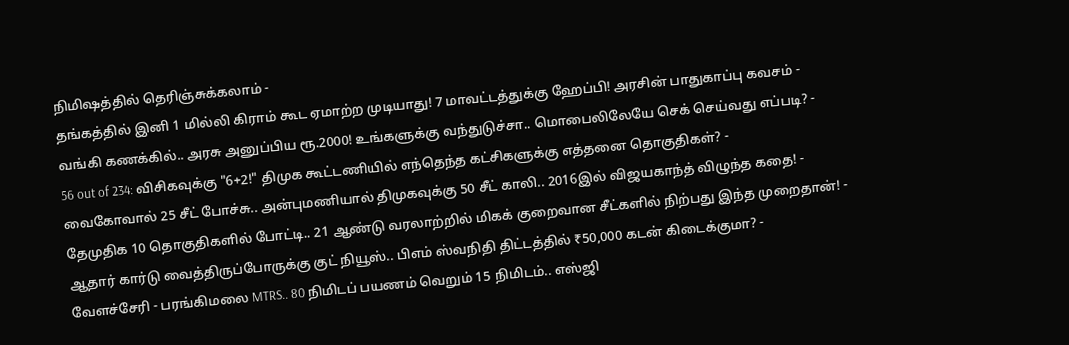நிமிஷத்தில் தெரிஞ்சுக்கலாம் -
தங்கத்தில் இனி 1 மில்லி கிராம் கூட ஏமாற்ற முடியாது! 7 மாவட்டத்துக்கு ஹேப்பி! அரசின் பாதுகாப்பு கவசம் -
வங்கி கணக்கில்.. அரசு அனுப்பிய ரூ.2000! உங்களுக்கு வந்துடுச்சா.. மொபைலிலேயே செக் செய்வது எப்படி? -
56 out of 234: விசிகவுக்கு "6+2!" திமுக கூட்டணியில் எந்தெந்த கட்சிகளுக்கு எத்தனை தொகுதிகள்? -
வைகோவால் 25 சீட் போச்சு.. அன்புமணியால் திமுகவுக்கு 50 சீட் காலி.. 2016இல் விஜயகாந்த் விழுந்த கதை! -
தேமுதிக 10 தொகுதிகளில் போட்டி.. 21 ஆண்டு வரலாற்றில் மிகக் குறைவான சீட்களில் நிற்பது இந்த முறைதான்! -
ஆதார் கார்டு வைத்திருப்போருக்கு குட் நியூஸ்.. பிஎம் ஸ்வநிதி திட்டத்தில் ₹50,000 கடன் கிடைக்குமா? -
வேளச்சேரி - பரங்கிமலை MTRS.. 80 நிமிடப் பயணம் வெறும் 15 நிமிடம்.. எஸ்ஜி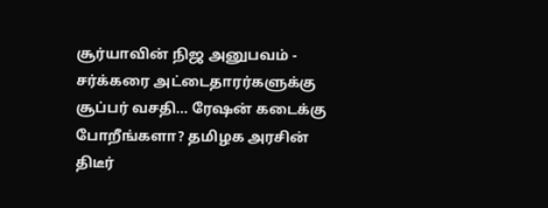சூர்யாவின் நிஜ அனுபவம் -
சர்க்கரை அட்டைதாரர்களுக்கு சூப்பர் வசதி… ரேஷன் கடைக்கு போறீங்களா? தமிழக அரசின் திடீர்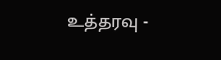உத்தரவு -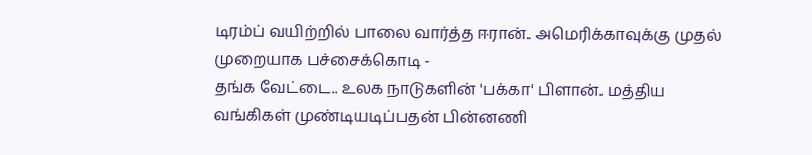டிரம்ப் வயிற்றில் பாலை வார்த்த ஈரான்.. அமெரிக்காவுக்கு முதல் முறையாக பச்சைக்கொடி -
தங்க வேட்டை.. உலக நாடுகளின் 'பக்கா' பிளான்.. மத்திய வங்கிகள் முண்டியடிப்பதன் பின்னணி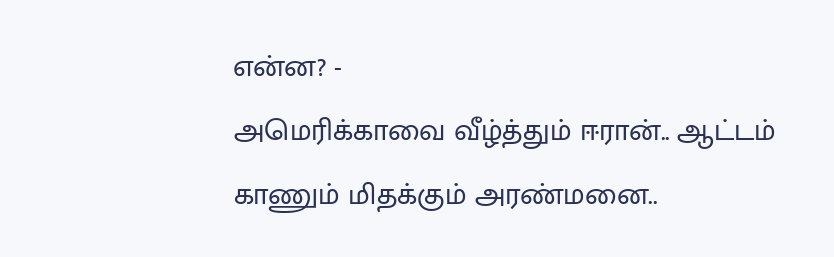என்ன? -
அமெரிக்காவை வீழ்த்தும் ஈரான்.. ஆட்டம் காணும் மிதக்கும் அரண்மனை..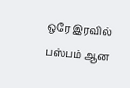ஒரே இரவில் பஸ்பம் ஆன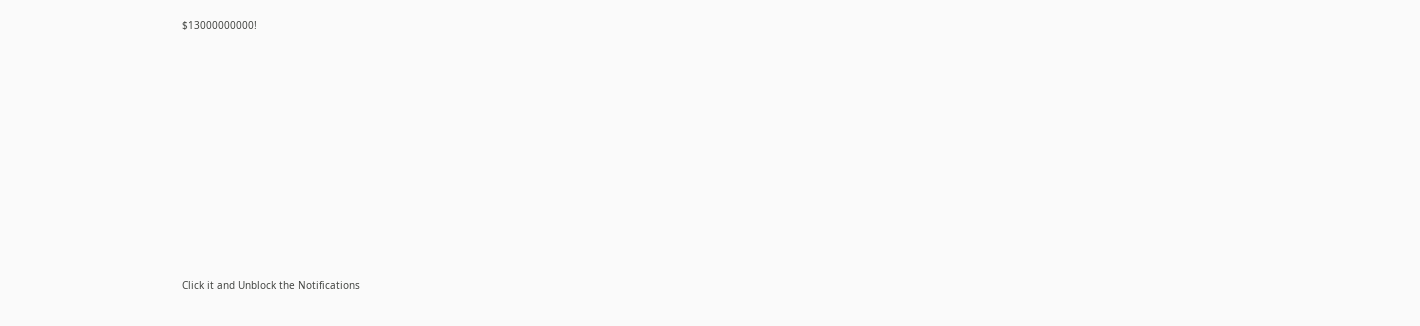$13000000000!












Click it and Unblock the Notifications